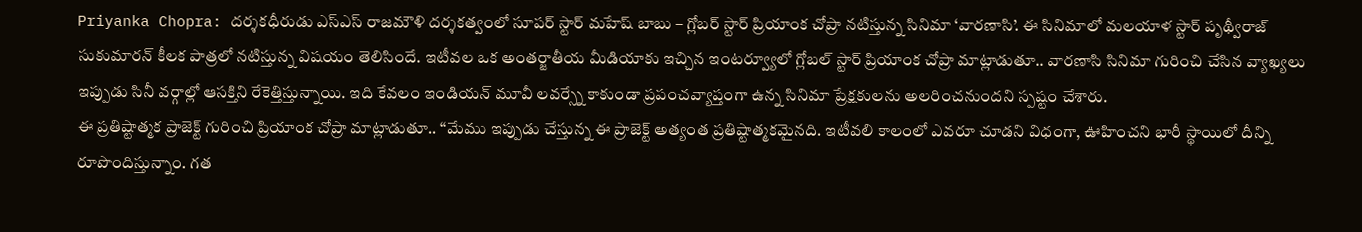Priyanka Chopra: దర్శకధీరుడు ఎస్ఎస్ రాజమౌళి దర్శకత్వంలో సూపర్ స్టార్ మహేష్ బాబు – గ్లోబర్ స్టార్ ప్రియాంక చోప్రా నటిస్తున్న సినిమా ‘వారణాసి’. ఈ సినిమాలో మలయాళ స్టార్ పృథ్వీరాజ్ సుకుమారన్ కీలక పాత్రలో నటిస్తున్న విషయం తెలిసిందే. ఇటీవల ఒక అంతర్జాతీయ మీడియాకు ఇచ్చిన ఇంటర్వ్యూలో గ్లోబల్ స్టార్ ప్రియాంక చోప్రా మాట్లాడుతూ.. వారణాసి సినిమా గురించి చేసిన వ్యాఖ్యలు ఇప్పుడు సినీ వర్గాల్లో ఆసక్తిని రేకెత్తిస్తున్నాయి. ఇది కేవలం ఇండియన్ మూవీ లవర్స్నే కాకుండా ప్రపంచవ్యాప్తంగా ఉన్న సినిమా ప్రేక్షకులను అలరించనుందని స్పష్టం చేశారు.
ఈ ప్రతిష్టాత్మక ప్రాజెక్ట్ గురించి ప్రియాంక చోప్రా మాట్లాడుతూ.. “మేము ఇప్పుడు చేస్తున్న ఈ ప్రాజెక్ట్ అత్యంత ప్రతిష్టాత్మకమైనది. ఇటీవలి కాలంలో ఎవరూ చూడని విధంగా, ఊహించని భారీ స్థాయిలో దీన్ని రూపొందిస్తున్నాం. గత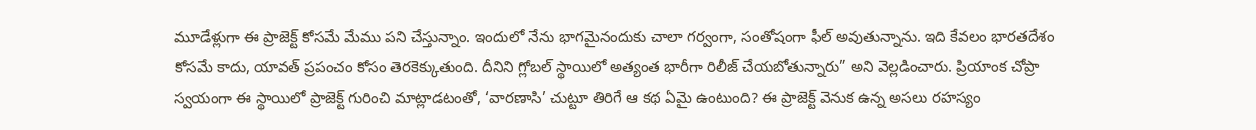మూడేళ్లుగా ఈ ప్రాజెక్ట్ కోసమే మేము పని చేస్తున్నాం. ఇందులో నేను భాగమైనందుకు చాలా గర్వంగా, సంతోషంగా ఫీల్ అవుతున్నాను. ఇది కేవలం భారతదేశం కోసమే కాదు, యావత్ ప్రపంచం కోసం తెరకెక్కుతుంది. దీనిని గ్లోబల్ స్థాయిలో అత్యంత భారీగా రిలీజ్ చేయబోతున్నారు” అని వెల్లడించారు. ప్రియాంక చోప్రా స్వయంగా ఈ స్థాయిలో ప్రాజెక్ట్ గురించి మాట్లాడటంతో, ‘వారణాసి’ చుట్టూ తిరిగే ఆ కథ ఏమై ఉంటుంది? ఈ ప్రాజెక్ట్ వెనుక ఉన్న అసలు రహస్యం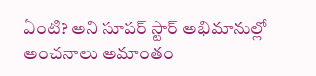ఏంటి? అని సూపర్ స్టార్ అభిమానుల్లో అంచనాలు అమాంతం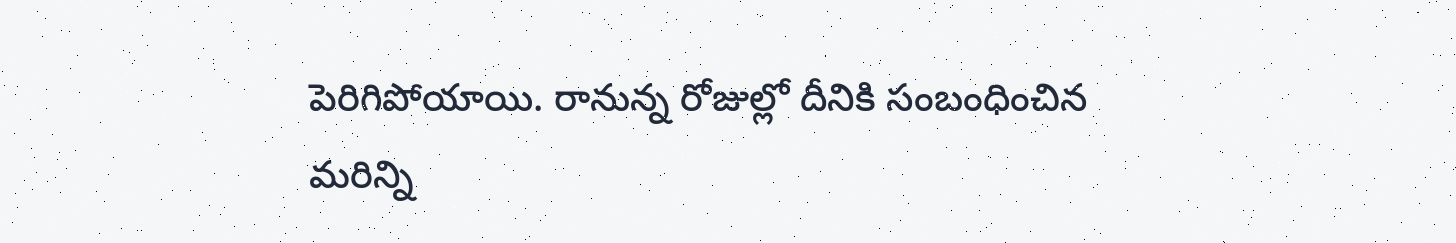పెరిగిపోయాయి. రానున్న రోజుల్లో దీనికి సంబంధించిన మరిన్ని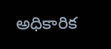అధికారిక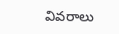వివరాలు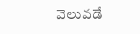వెలువడే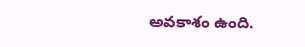అవకాశం ఉంది.